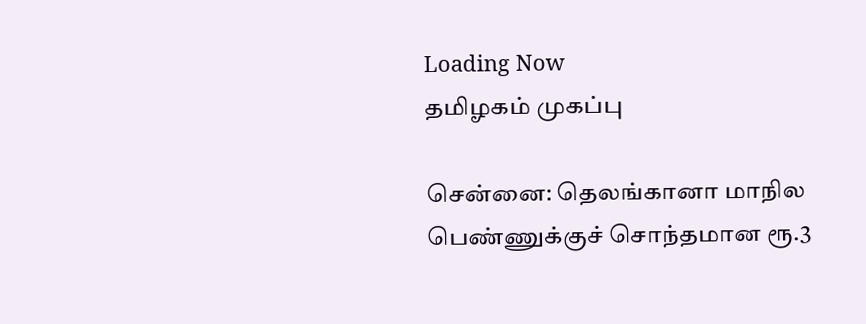Loading Now
தமிழகம் முகப்பு

சென்னை: தெலங்கானா மாநில பெண்ணுக்குச் சொந்தமான ரூ.3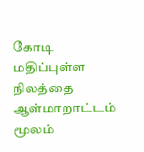கோடி மதிப்புள்ள நிலத்தை ஆள்மாறாட்டம் மூலம்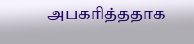அபகரித்ததாக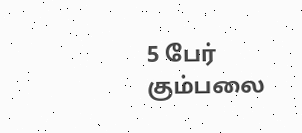5 பேர் கும்பலை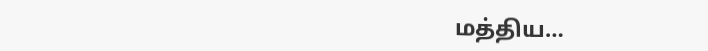மத்திய…